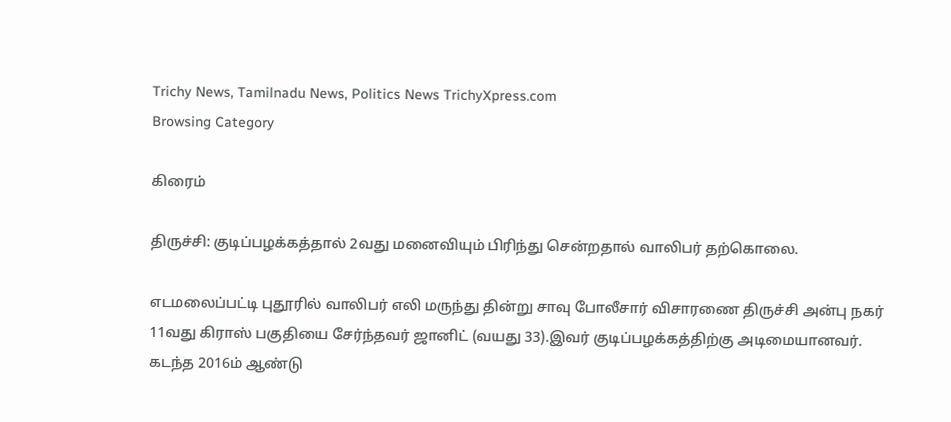Trichy News, Tamilnadu News, Politics News TrichyXpress.com
Browsing Category

கிரைம்

திருச்சி: குடிப்பழக்கத்தால் 2வது மனைவியும் பிரிந்து சென்றதால் வாலிபர் தற்கொலை.

எடமலைப்பட்டி புதூரில் வாலிபர் எலி மருந்து தின்று சாவு போலீசார் விசாரணை திருச்சி அன்பு நகர் 11வது கிராஸ் பகுதியை சேர்ந்தவர் ஜானிட் (வயது 33).இவர் குடிப்பழக்கத்திற்கு அடிமையானவர். கடந்த 2016ம் ஆண்டு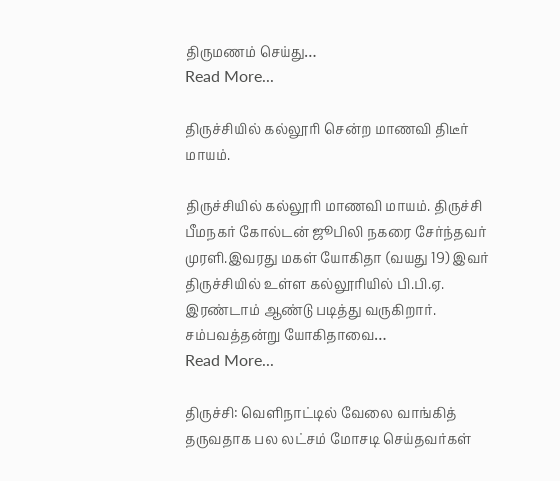திருமணம் செய்து…
Read More...

திருச்சியில் கல்லூரி சென்ற மாணவி திடீர் மாயம்.

திருச்சியில் கல்லூரி மாணவி மாயம். திருச்சி பீமநகர் கோல்டன் ஜூபிலி நகரை சேர்ந்தவர் முரளி.இவரது மகள் யோகிதா (வயது 19) இவர் திருச்சியில் உள்ள கல்லூரியில் பி.பி.ஏ. இரண்டாம் ஆண்டு படித்து வருகிறார். சம்பவத்தன்று யோகிதாவை…
Read More...

திருச்சி: வெளிநாட்டில் வேலை வாங்கித் தருவதாக பல லட்சம் மோசடி செய்தவர்கள்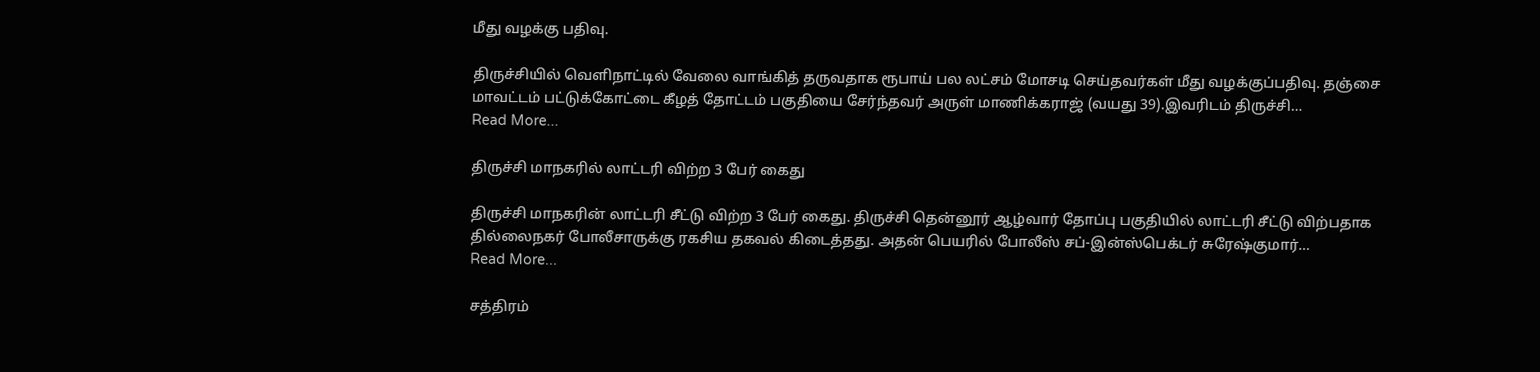மீது வழக்கு பதிவு.

திருச்சியில் வெளிநாட்டில் வேலை வாங்கித் தருவதாக ரூபாய் பல லட்சம் மோசடி செய்தவர்கள் மீது வழக்குப்பதிவு. தஞ்சை மாவட்டம் பட்டுக்கோட்டை கீழத் தோட்டம் பகுதியை சேர்ந்தவர் அருள் மாணிக்கராஜ் (வயது 39).இவரிடம் திருச்சி…
Read More...

திருச்சி மாநகரில் லாட்டரி விற்ற 3 பேர் கைது

திருச்சி மாநகரின் லாட்டரி சீட்டு விற்ற 3 பேர் கைது. திருச்சி தென்னூர் ஆழ்வார் தோப்பு பகுதியில் லாட்டரி சீட்டு விற்பதாக தில்லைநகர் போலீசாருக்கு ரகசிய தகவல் கிடைத்தது. அதன் பெயரில் போலீஸ் சப்-இன்ஸ்பெக்டர் சுரேஷ்குமார்…
Read More...

சத்திரம்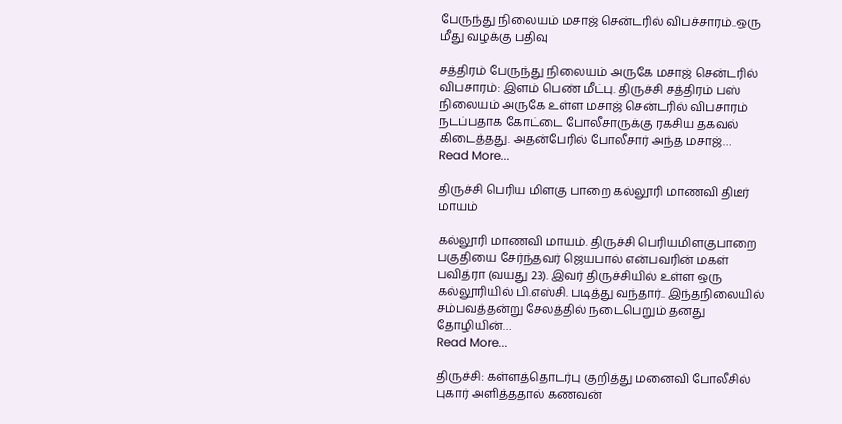பேருந்து நிலையம் மசாஜ் சென்டரில் விபச்சாரம்..ஒரு மீது வழக்கு பதிவு

சத்திரம் பேருந்து நிலையம் அருகே மசாஜ் சென்டரில் விபசாரம்: இளம் பெண் மீட்பு. திருச்சி சத்திரம் பஸ் நிலையம் அருகே உள்ள மசாஜ் சென்டரில் விபசாரம் நடப்பதாக கோட்டை போலீசாருக்கு ரகசிய தகவல் கிடைத்தது. அதன்பேரில் போலீசார் அந்த மசாஜ்…
Read More...

திருச்சி பெரிய மிளகு பாறை கல்லூரி மாணவி திடீர் மாயம்

கல்லூரி மாணவி மாயம். திருச்சி பெரியமிளகுபாறை பகுதியை சேர்ந்தவர் ஜெயபால் என்பவரின் மகள் பவித்ரா (வயது 23). இவர் திருச்சியில் உள்ள ஒரு கல்லூரியில் பி.எஸ்சி. படித்து வந்தார்.. இந்தநிலையில் சம்பவத்தன்று சேலத்தில் நடைபெறும் தனது தோழியின்…
Read More...

திருச்சி: கள்ளத்தொடர்பு குறித்து மனைவி போலீசில் புகார் அளித்ததால் கணவன்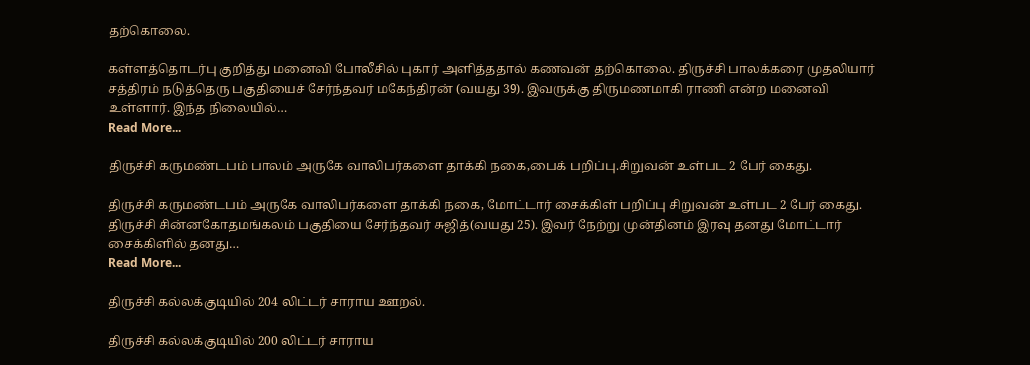தற்கொலை.

கள்ளத்தொடர்பு குறித்து மனைவி போலீசில் புகார் அளித்ததால் கணவன் தற்கொலை. திருச்சி பாலக்கரை முதலியார் சத்திரம் நடுத்தெரு பகுதியைச் சேர்ந்தவர் மகேந்திரன் (வயது 39). இவருக்கு திருமணமாகி ராணி என்ற மனைவி உள்ளார். இந்த நிலையில்…
Read More...

திருச்சி கருமண்டபம் பாலம் அருகே வாலிபர்களை தாக்கி நகை,பைக் பறிப்பு.சிறுவன் உள்பட 2 பேர் கைது.

திருச்சி கருமண்டபம் அருகே வாலிபர்களை தாக்கி நகை, மோட்டார் சைக்கிள் பறிப்பு சிறுவன் உள்பட 2 பேர் கைது. திருச்சி சின்னகோதமங்கலம் பகுதியை சேர்ந்தவர் சுஜித்(வயது 25). இவர் நேற்று முன்தினம் இரவு தனது மோட்டார் சைக்கிளில் தனது…
Read More...

திருச்சி கல்லக்குடியில் 204 லிட்டர் சாராய ஊறல்.

திருச்சி கல்லக்குடியில் 200 லிட்டர் சாராய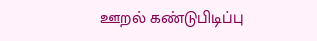ஊறல் கண்டுபிடிப்பு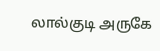லால்குடி அருகே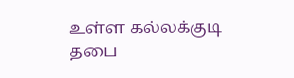உள்ள கல்லக்குடி தபை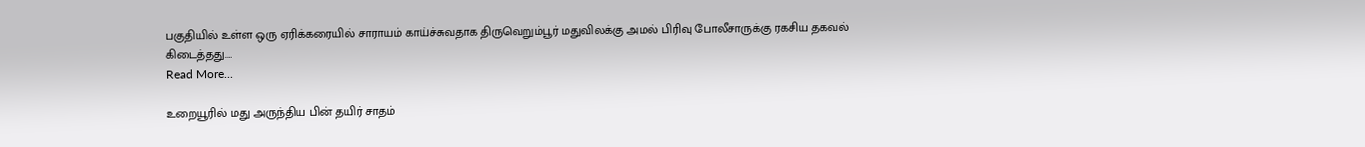பகுதியில் உள்ள ஒரு ஏரிக்கரையில் சாராயம் காய்ச்சுவதாக திருவெறும்பூர் மதுவிலக்கு அமல் பிரிவு போலீசாருக்கு ரகசிய தகவல் கிடைத்தது.…
Read More...

உறையூரில் மது அருந்திய பின் தயிர் சாதம்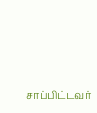சாப்பிட்டவர்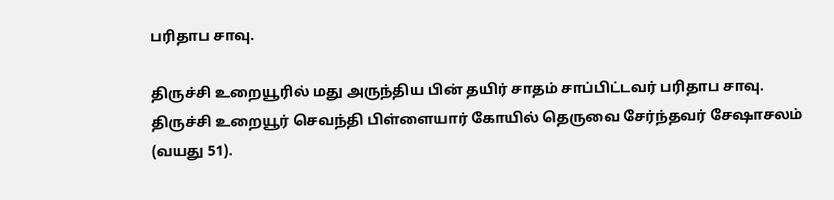பரிதாப சாவு.

திருச்சி உறையூரில் மது அருந்திய பின் தயிர் சாதம் சாப்பிட்டவர் பரிதாப சாவு. திருச்சி உறையூர் செவந்தி பிள்ளையார் கோயில் தெருவை சேர்ந்தவர் சேஷாசலம் (வயது 51).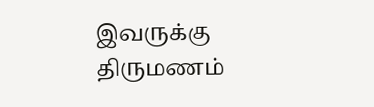இவருக்கு திருமணம்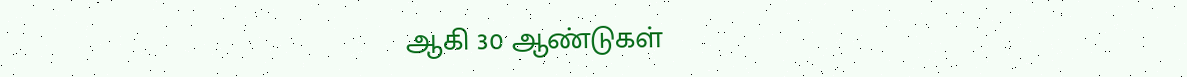ஆகி 30 ஆண்டுகள்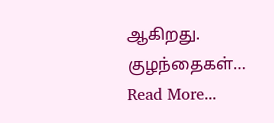ஆகிறது. குழந்தைகள்…
Read More...